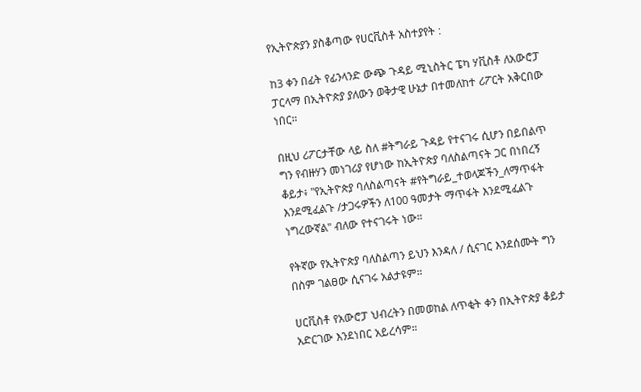የኢትዮጵያን ያስቆጣው የሀርቪስቶ አስተያየት :

ከ3 ቀን በፊት የፊንላንድ ውጭ ጉዳይ ሚኒስትር ፔካ ሃቪስቶ ለአውሮፓ ፓርላማ በኢትዮጵያ ያለውን ወቅታዊ ሁኔታ በተመለከተ ሪፖርት አቅርበው ነበር።

በዚህ ሪፖርታቸው ላይ ስለ #ትግራይ ጉዳይ የተናገሩ ሲሆን በይበልጥ ግን የብዙሃን መነገሪያ የሆነው ከኢትዮጵያ ባለስልጣናት ጋር በነበረኝ ቆይታ፥ "የኢትዮጵያ ባለስልጣናት #የትግራይ_ተወላጆችን_ለማጥፋት እንደሚፈልጉ /ታጋሩዎችን ለ100 ዓመታት ማጥፋት እንደሚፈልጉ ነግረውኛል" ብለው የተናገሩት ነው።

የትኛው የኢትዮጵያ ባለስልጣን ይህን እንዳለ / ሲናገር እንደሰሙት ግን በስም ገልፀው ሲናገሩ አልታዩም።

ሀርቪስቶ የአውሮፓ ህብረትን በመወከል ለጥቂት ቀን በኢትዮጵያ ቆይታ አድርገው እንደነበር አይረሳም።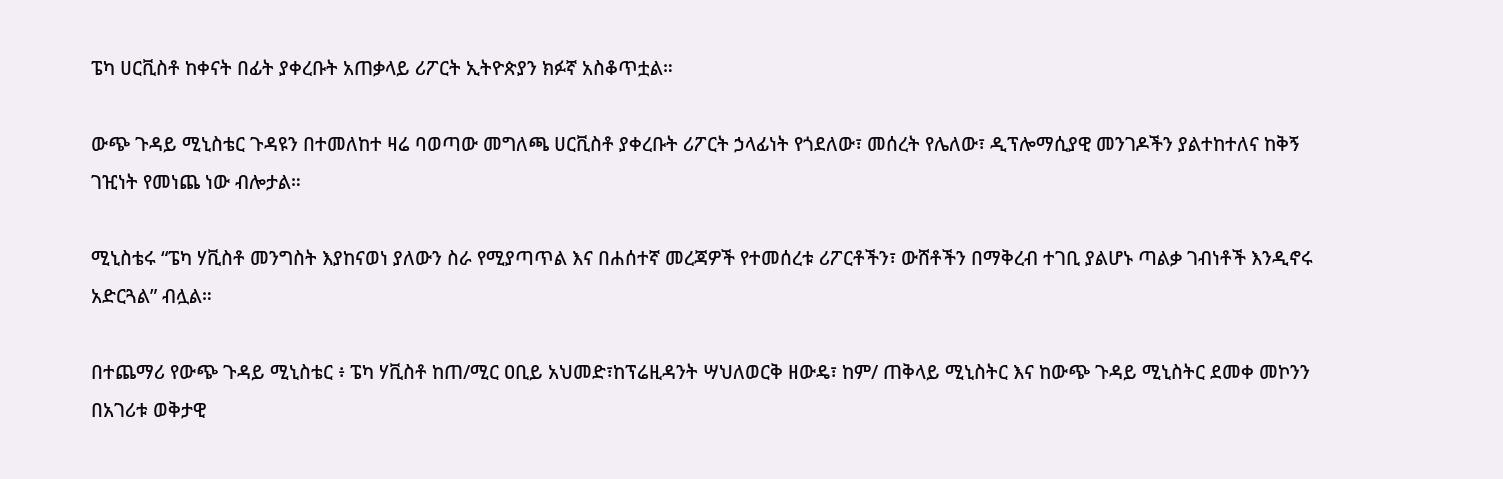ፔካ ሀርቪስቶ ከቀናት በፊት ያቀረቡት አጠቃላይ ሪፖርት ኢትዮጵያን ክፉኛ አስቆጥቷል።

ውጭ ጉዳይ ሚኒስቴር ጉዳዩን በተመለከተ ዛሬ ባወጣው መግለጫ ሀርቪስቶ ያቀረቡት ሪፖርት ኃላፊነት የጎደለው፣ መሰረት የሌለው፣ ዲፕሎማሲያዊ መንገዶችን ያልተከተለና ከቅኝ ገዢነት የመነጨ ነው ብሎታል።

ሚኒስቴሩ “ፔካ ሃቪስቶ መንግስት እያከናወነ ያለውን ስራ የሚያጣጥል እና በሐሰተኛ መረጃዎች የተመሰረቱ ሪፖርቶችን፣ ውሸቶችን በማቅረብ ተገቢ ያልሆኑ ጣልቃ ገብነቶች እንዲኖሩ አድርጓል” ብሏል።

በተጨማሪ የውጭ ጉዳይ ሚኒስቴር ፥ ፔካ ሃቪስቶ ከጠ/ሚር ዐቢይ አህመድ፣ከፕሬዚዳንት ሣህለወርቅ ዘውዴ፣ ከም/ ጠቅላይ ሚኒስትር እና ከውጭ ጉዳይ ሚኒስትር ደመቀ መኮንን በአገሪቱ ወቅታዊ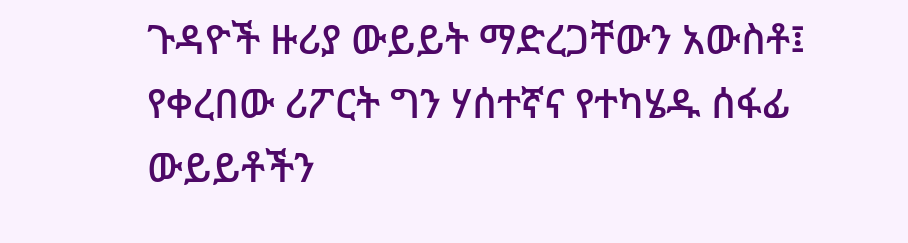ጉዳዮች ዙሪያ ውይይት ማድረጋቸውን አውስቶ፤ የቀረበው ሪፖርት ግን ሃሰተኛና የተካሄዱ ሰፋፊ ውይይቶችን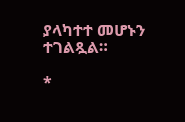ያላካተተ መሆኑን ተገልጿል።

*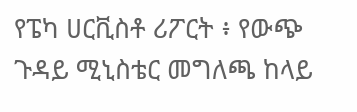የፔካ ሀርቪስቶ ሪፖርት ፥ የውጭ ጉዳይ ሚኒስቴር መግለጫ ከላይ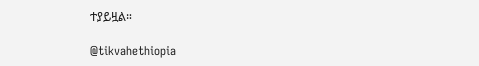ተያይዟል።

@tikvahethiopia